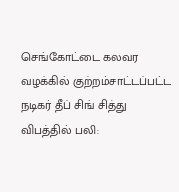செங்கோட்டை கலவர வழக்கில் குற்றம்சாட்டப்பட்ட நடிகர் தீப் சிங் சித்து விபத்தில் பலி: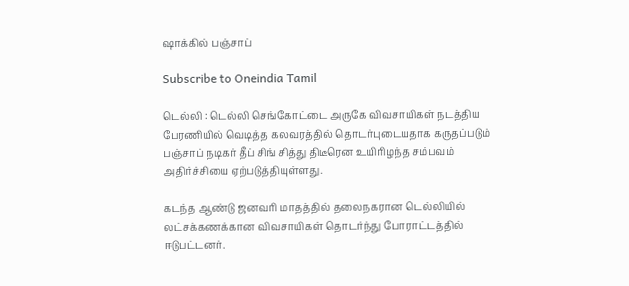ஷாக்கில் பஞ்சாப்

Subscribe to Oneindia Tamil

டெல்லி : டெல்லி செங்கோட்டை அருகே விவசாயிகள் நடத்திய பேரணியில் வெடித்த கலவரத்தில் தொடர்புடையதாக கருதப்படும் பஞ்சாப் நடிகர் தீப் சிங் சித்து திடீரென உயிரிழந்த சம்பவம் அதிர்ச்சியை ஏற்படுத்தியுள்ளது.

கடந்த ஆண்டு ஜனவரி மாதத்தில் தலைநகரான டெல்லியில் லட்சக்கணக்கான விவசாயிகள் தொடர்ந்து போராட்டத்தில் ஈடுபட்டனர்.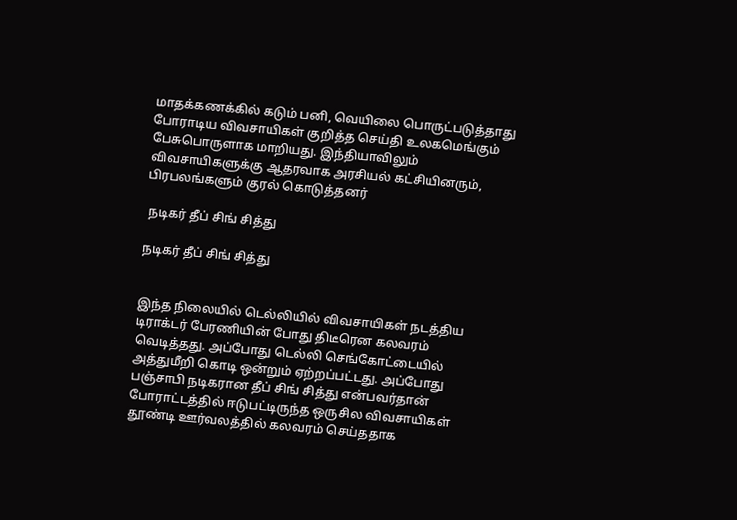மாதக்கணக்கில் கடும் பனி, வெயிலை பொருட்படுத்தாது போராடிய விவசாயிகள் குறித்த செய்தி உலகமெங்கும் பேசுபொருளாக மாறியது. இந்தியாவிலும் விவசாயிகளுக்கு ஆதரவாக அரசியல் கட்சியினரும், பிரபலங்களும் குரல் கொடுத்தனர்

 நடிகர் தீப் சிங் சித்து

நடிகர் தீப் சிங் சித்து


இந்த நிலையில் டெல்லியில் விவசாயிகள் நடத்திய டிராக்டர் பேரணியின் போது திடீரென கலவரம் வெடித்தது. அப்போது டெல்லி செங்கோட்டையில் அத்துமீறி கொடி ஒன்றும் ஏற்றப்பட்டது. அப்போது பஞ்சாபி நடிகரான தீப் சிங் சித்து என்பவர்தான் போராட்டத்தில் ஈடுபட்டிருந்த ஒருசில விவசாயிகள் தூண்டி ஊர்வலத்தில் கலவரம் செய்ததாக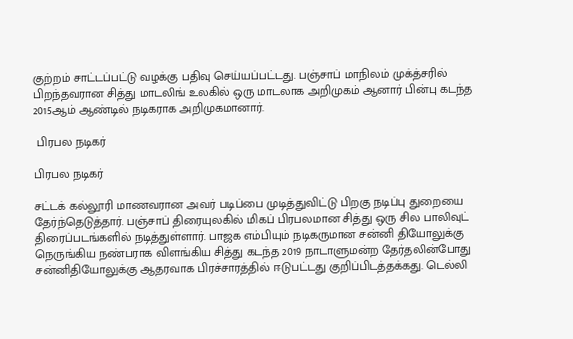குற்றம் சாட்டப்பட்டு வழக்கு பதிவு செய்யப்பட்டது. பஞ்சாப் மாநிலம் முக்த்சரில் பிறந்தவரான சித்து மாடலிங் உலகில் ஒரு மாடலாக அறிமுகம் ஆனார் பின்பு கடந்த 2015ஆம் ஆண்டில் நடிகராக அறிமுகமானார்.

 பிரபல நடிகர்

பிரபல நடிகர்

சட்டக் கல்லூரி மாணவரான அவர் படிப்பை முடித்துவிட்டு பிறகு நடிப்பு துறையை தேர்ந்தெடுத்தார். பஞ்சாப் திரையுலகில் மிகப் பிரபலமான சித்து ஒரு சில பாலிவுட் திரைப்படங்களில் நடித்துள்ளார். பாஜக எம்பியும் நடிகருமான சன்னி தியோலுக்கு நெருங்கிய நண்பராக விளங்கிய சித்து கடந்த 2019 நாடாளுமன்ற தேர்தலின்போது சன்னிதியோலுக்கு ஆதரவாக பிரச்சாரத்தில் ஈடுபட்டது குறிப்பிடத்தக்கது. டெல்லி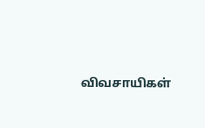விவசாயிகள்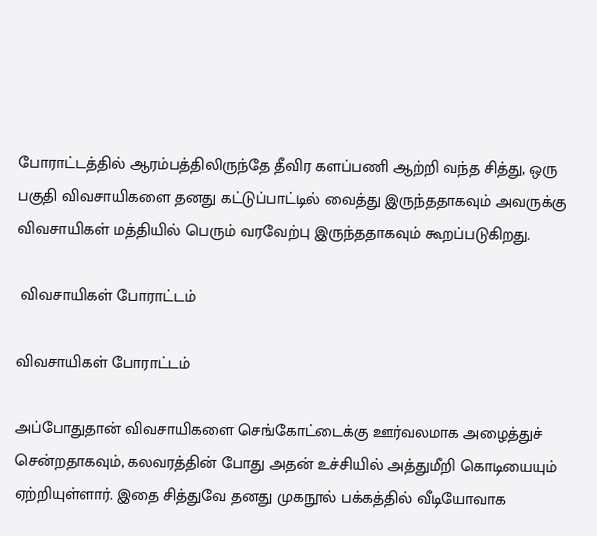போராட்டத்தில் ஆரம்பத்திலிருந்தே தீவிர களப்பணி ஆற்றி வந்த சித்து, ஒரு பகுதி விவசாயிகளை தனது கட்டுப்பாட்டில் வைத்து இருந்ததாகவும் அவருக்கு விவசாயிகள் மத்தியில் பெரும் வரவேற்பு இருந்ததாகவும் கூறப்படுகிறது.

 விவசாயிகள் போராட்டம்

விவசாயிகள் போராட்டம்

அப்போதுதான் விவசாயிகளை செங்கோட்டைக்கு ஊர்வலமாக அழைத்துச் சென்றதாகவும், கலவரத்தின் போது அதன் உச்சியில் அத்துமீறி கொடியையும் ஏற்றியுள்ளார். இதை சித்துவே தனது முகநூல் பக்கத்தில் வீடியோவாக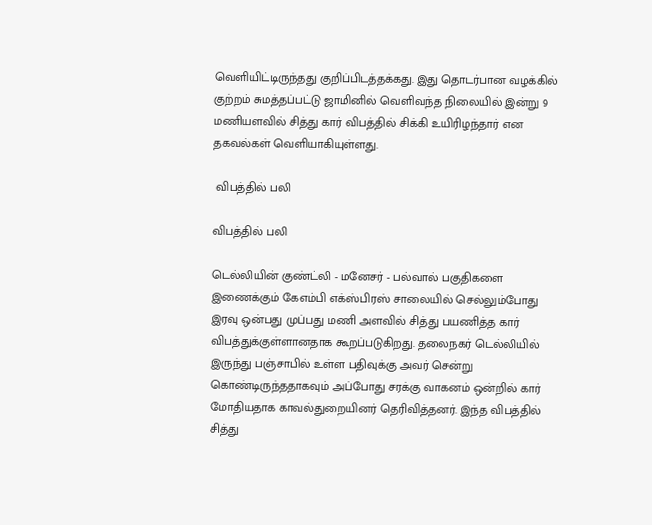வெளியிட்டிருந்தது குறிப்பிடத்தக்கது. இது தொடர்பான வழக்கில் குற்றம் சுமத்தப்பட்டு ஜாமினில் வெளிவந்த நிலையில் இன்று 9 மணியளவில் சித்து கார் விபத்தில் சிக்கி உயிரிழந்தார் என தகவல்கள் வெளியாகியுள்ளது.

 விபத்தில் பலி

விபத்தில் பலி

டெல்லியின் குண்ட்லி - மனேசர் - பல்வால் பகுதிகளை இணைக்கும் கேஎம்பி எக்ஸ்பிரஸ் சாலையில் செல்லும்போது இரவு ஒன்பது முப்பது மணி அளவில் சித்து பயணித்த கார் விபத்துக்குள்ளானதாக கூறப்படுகிறது. தலைநகர் டெல்லியில் இருந்து பஞ்சாபில் உள்ள பதிவுக்கு அவர் சென்று கொண்டிருந்ததாகவும் அப்போது சரக்கு வாகனம் ஒன்றில் கார் மோதியதாக காவல்துறையினர் தெரிவித்தனர். இந்த விபத்தில் சித்து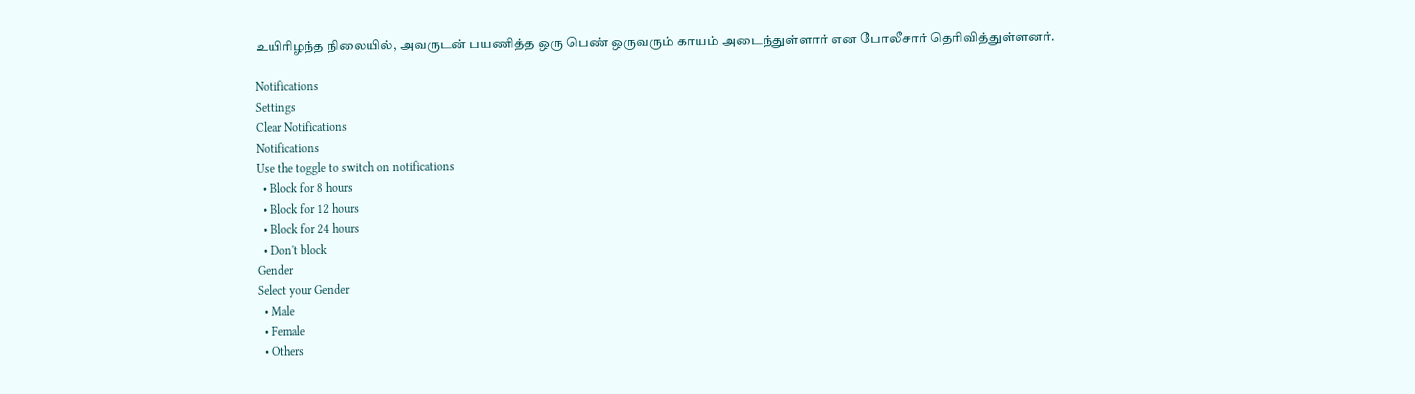உயிரிழந்த நிலையில், அவருடன் பயணித்த ஒரு பெண் ஒருவரும் காயம் அடைந்துள்ளார் என போலீசார் தெரிவித்துள்ளனர்.

Notifications
Settings
Clear Notifications
Notifications
Use the toggle to switch on notifications
  • Block for 8 hours
  • Block for 12 hours
  • Block for 24 hours
  • Don't block
Gender
Select your Gender
  • Male
  • Female
  • Others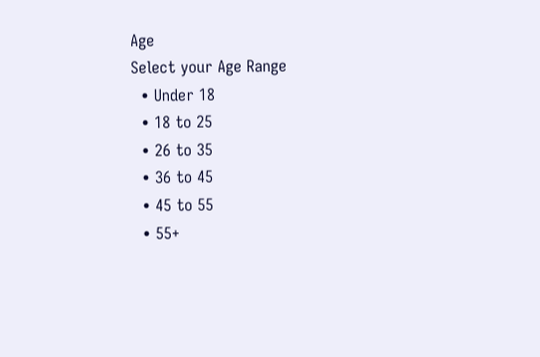Age
Select your Age Range
  • Under 18
  • 18 to 25
  • 26 to 35
  • 36 to 45
  • 45 to 55
  • 55+